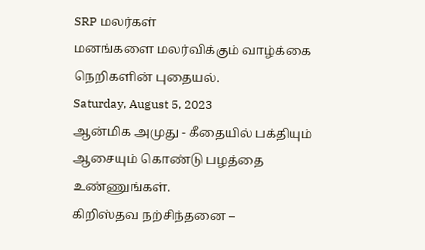SRP மலர்கள்
மனங்களை மலர்விக்கும் வாழ்க்கை நெறிகளின் புதையல்.
Saturday, August 5, 2023
ஆன்மிக அமுது - கீதையில் பக்தியும் ஆசையும் கொண்டு பழத்தை உண்ணுங்கள்.
கிறிஸ்தவ நற்சிந்தனை –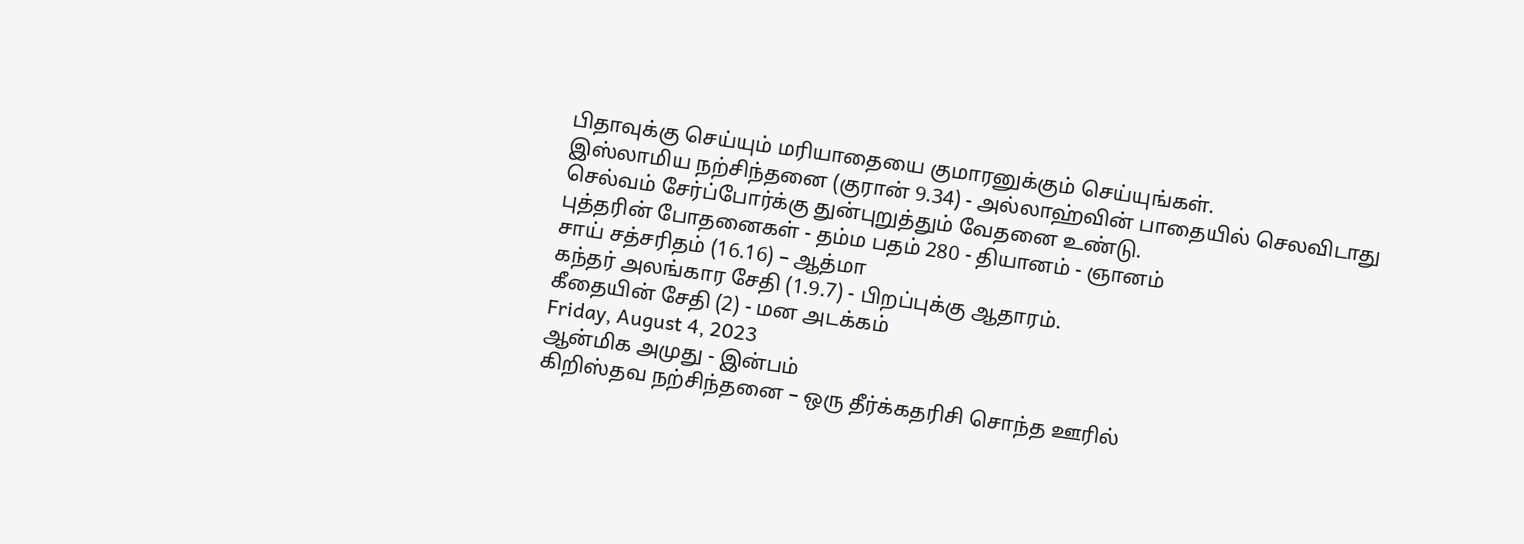பிதாவுக்கு செய்யும் மரியாதையை குமாரனுக்கும் செய்யுங்கள்.
இஸ்லாமிய நற்சிந்தனை (குரான் 9.34) - அல்லாஹ்வின் பாதையில் செலவிடாது செல்வம் சேர்ப்போர்க்கு துன்புறுத்தும் வேதனை உண்டு.
புத்தரின் போதனைகள் - தம்ம பதம் 280 - தியானம் - ஞானம்
சாய் சத்சரிதம் (16.16) – ஆத்மா
கந்தர் அலங்கார சேதி (1.9.7) - பிறப்புக்கு ஆதாரம்.
கீதையின் சேதி (2) - மன அடக்கம்
Friday, August 4, 2023
ஆன்மிக அமுது - இன்பம்
கிறிஸ்தவ நற்சிந்தனை – ஒரு தீர்க்கதரிசி சொந்த ஊரில்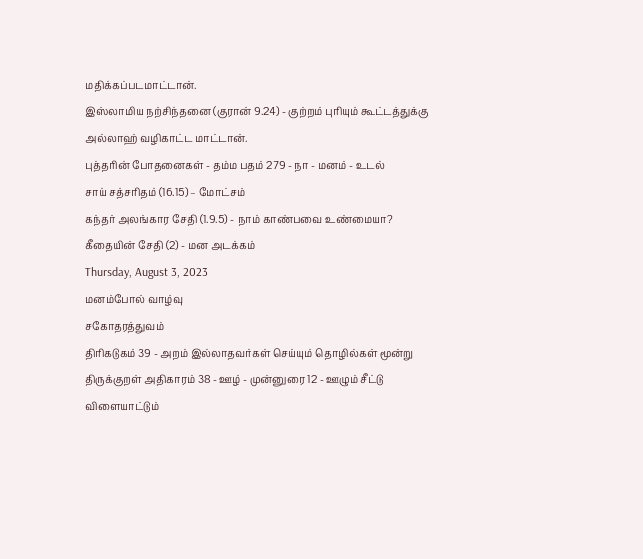மதிக்கப்படமாட்டான்.
இஸ்லாமிய நற்சிந்தனை (குரான் 9.24) - குற்றம் புரியும் கூட்டத்துக்கு அல்லாஹ் வழிகாட்ட மாட்டான்.
புத்தரின் போதனைகள் - தம்ம பதம் 279 - நா - மனம் - உடல்
சாய் சத்சரிதம் (16.15) – மோட்சம்
கந்தர் அலங்கார சேதி (1.9.5) - நாம் காண்பவை உண்மையா?
கீதையின் சேதி (2) - மன அடக்கம்
Thursday, August 3, 2023
மனம்போல் வாழ்வு
சகோதரத்துவம்
திரிகடுகம் 39 - அறம் இல்லாதவர்கள் செய்யும் தொழில்கள் மூன்று
திருக்குறள் அதிகாரம் 38 - ஊழ் - முன்னுரை 12 - ஊழும் சீட்டு விளையாட்டும்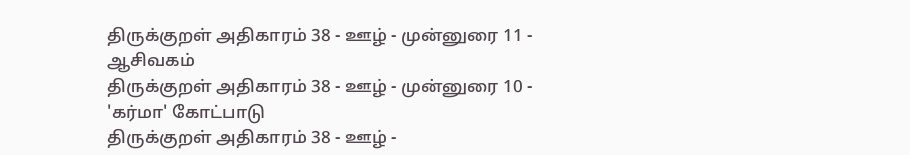திருக்குறள் அதிகாரம் 38 - ஊழ் - முன்னுரை 11 - ஆசிவகம்
திருக்குறள் அதிகாரம் 38 - ஊழ் - முன்னுரை 10 - 'கர்மா' கோட்பாடு
திருக்குறள் அதிகாரம் 38 - ஊழ் -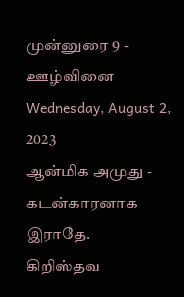முன்னுரை 9 - ஊழ்வினை
Wednesday, August 2, 2023
ஆன்மிக அமுது - கடன்காரனாக இராதே.
கிறிஸ்தவ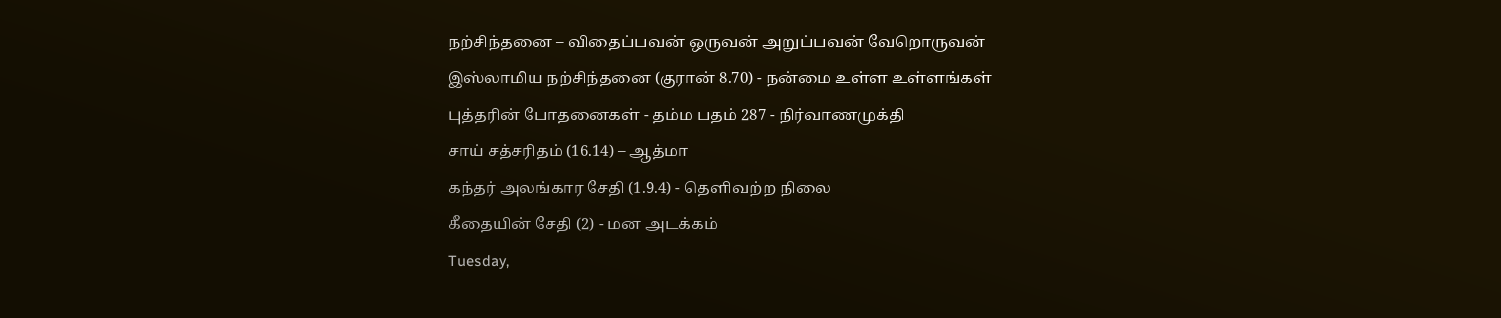நற்சிந்தனை – விதைப்பவன் ஒருவன் அறுப்பவன் வேறொருவன்
இஸ்லாமிய நற்சிந்தனை (குரான் 8.70) - நன்மை உள்ள உள்ளங்கள்
புத்தரின் போதனைகள் - தம்ம பதம் 287 - நிர்வாணமுக்தி
சாய் சத்சரிதம் (16.14) – ஆத்மா
கந்தர் அலங்கார சேதி (1.9.4) - தெளிவற்ற நிலை
கீதையின் சேதி (2) - மன அடக்கம்
Tuesday,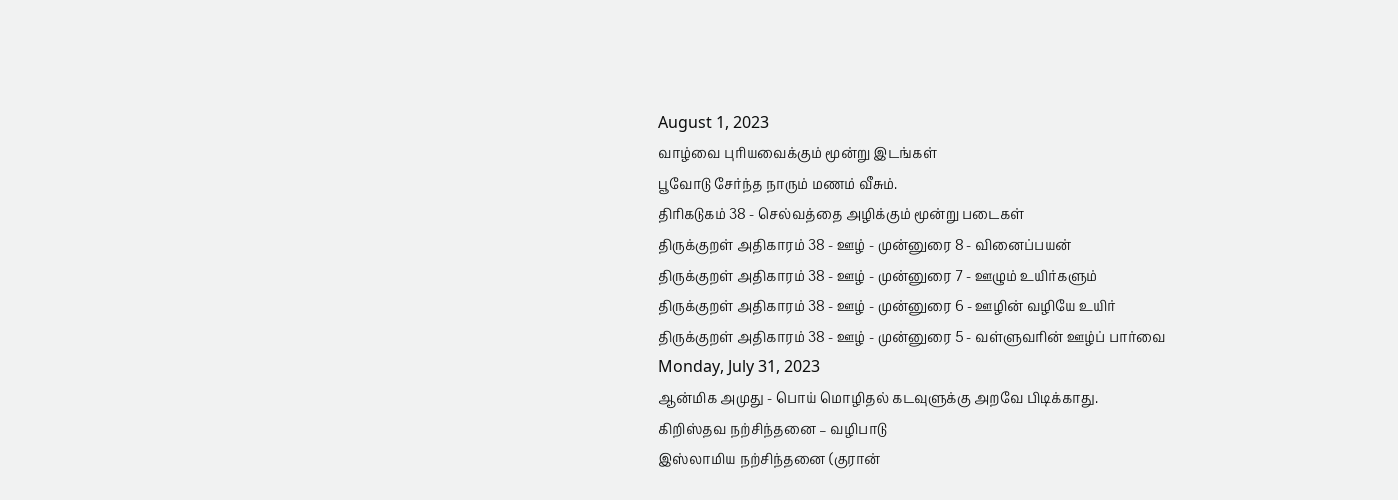August 1, 2023
வாழ்வை புரியவைக்கும் மூன்று இடங்கள்
பூவோடு சேர்ந்த நாரும் மணம் வீசும்.
திரிகடுகம் 38 - செல்வத்தை அழிக்கும் மூன்று படைகள்
திருக்குறள் அதிகாரம் 38 - ஊழ் - முன்னுரை 8 - வினைப்பயன்
திருக்குறள் அதிகாரம் 38 - ஊழ் - முன்னுரை 7 - ஊழும் உயிர்களும்
திருக்குறள் அதிகாரம் 38 - ஊழ் - முன்னுரை 6 - ஊழின் வழியே உயிர்
திருக்குறள் அதிகாரம் 38 - ஊழ் - முன்னுரை 5 - வள்ளுவரின் ஊழ்ப் பார்வை
Monday, July 31, 2023
ஆன்மிக அமுது - பொய் மொழிதல் கடவுளுக்கு அறவே பிடிக்காது.
கிறிஸ்தவ நற்சிந்தனை – வழிபாடு
இஸ்லாமிய நற்சிந்தனை (குரான்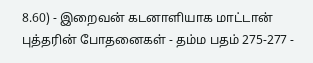8.60) - இறைவன் கடனாளியாக மாட்டான்
புத்தரின் போதனைகள் - தம்ம பதம் 275-277 -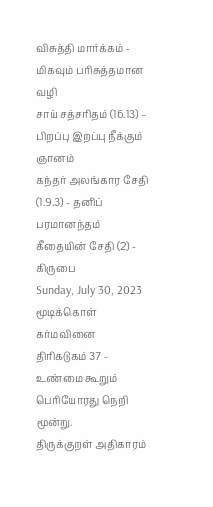விசுத்தி மார்க்கம் - மிகவும் பரிசுத்தமான வழி
சாய் சத்சரிதம் (16.13) – பிறப்பு இறப்பு நீக்கும் ஞானம்
கந்தர் அலங்கார சேதி (1.9.3) - தனிப் பரமானந்தம்
கீதையின் சேதி (2) - கிருபை
Sunday, July 30, 2023
மூடிக்கொள்
கர்மவினை
திரிகடுகம் 37 - உண்மை கூறும் பெரியோரது நெறி மூன்று.
திருக்குறள் அதிகாரம்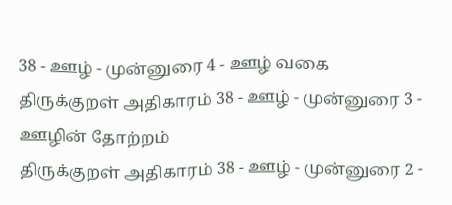38 - ஊழ் - முன்னுரை 4 - ஊழ் வகை
திருக்குறள் அதிகாரம் 38 - ஊழ் - முன்னுரை 3 - ஊழின் தோற்றம்
திருக்குறள் அதிகாரம் 38 - ஊழ் - முன்னுரை 2 -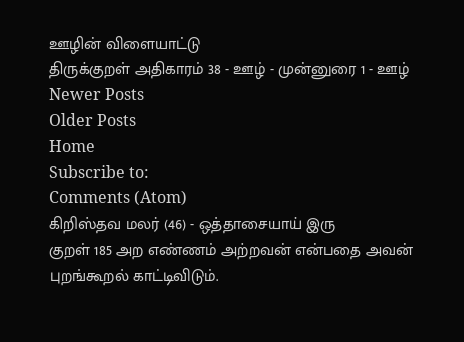ஊழின் விளையாட்டு
திருக்குறள் அதிகாரம் 38 - ஊழ் - முன்னுரை 1 - ஊழ்
Newer Posts
Older Posts
Home
Subscribe to:
Comments (Atom)
கிறிஸ்தவ மலர் (46) - ஒத்தாசையாய் இரு
குறள் 185 அற எண்ணம் அற்றவன் என்பதை அவன் புறங்கூறல் காட்டிவிடும்.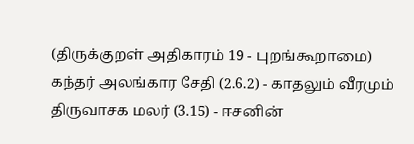(திருக்குறள் அதிகாரம் 19 - புறங்கூறாமை)
கந்தர் அலங்கார சேதி (2.6.2) - காதலும் வீரமும்
திருவாசக மலர் (3.15) - ஈசனின்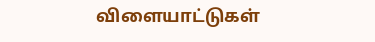விளையாட்டுகள்